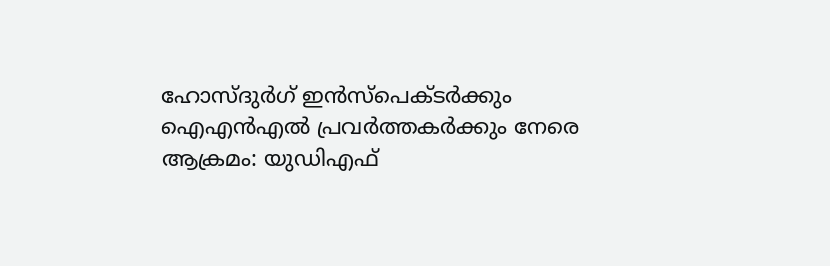ഹോസ്ദുര്‍ഗ് ഇന്‍സ്‌പെക്ടര്‍ക്കും ഐഎന്‍എല്‍ പ്രവര്‍ത്തകര്‍ക്കും നേരെ ആക്രമം: യുഡിഎഫ്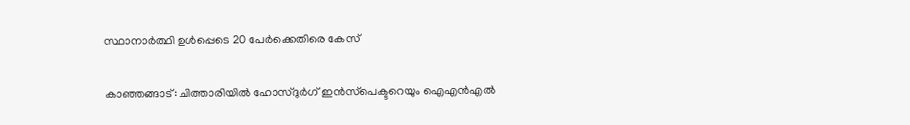സ്ഥാനാര്‍ത്ഥി ഉള്‍പ്പെടെ 20 പേര്‍ക്കെതിരെ കേസ്

കാഞ്ഞങ്ങാട്: ചിത്താരിയില്‍ ഹോസ്ദുര്‍ഗ് ഇന്‍സ്‌പെക്ടറെയും ഐഎന്‍എല്‍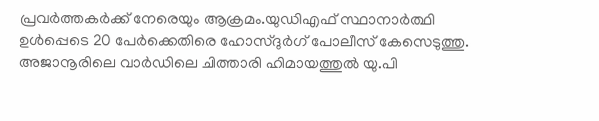പ്രവര്‍ത്തകര്‍ക്ക് നേരെയും ആക്രമം.യുഡിഎഫ് സ്ഥാനാര്‍ത്ഥി ഉള്‍പ്പെടെ 20 പേര്‍ക്കെതിരെ ഹോസ്ദുര്‍ഗ് പോലീസ് കേസെടുത്തു. അജാനൂരിലെ വാര്‍ഡിലെ ചിത്താരി ഹിമായത്തുല്‍ യു.പി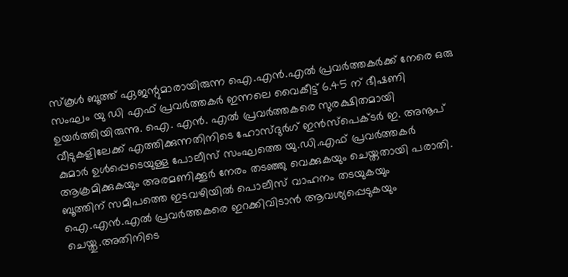സ്‌കൂള്‍ ബൂത്ത് ഏജന്റുമാരായിരുന്ന ഐ.എന്‍.എല്‍ പ്രവര്‍ത്തകര്‍ക്ക് നേരെ ഒരു സംഘം യു ഡി എഫ് പ്രവര്‍ത്തകര്‍ ഇന്നലെ വൈകീട്ട് 6.45 ന് ഭീഷണി ഉയര്‍ത്തിയിരുന്നു. ഐ. എന്‍. എല്‍ പ്രവര്‍ത്തകരെ സുരക്ഷിതമായി വീടുകളിലേക്ക് എത്തിക്കുന്നതിനിടെ ഹോസ്ദുര്‍ഗ് ഇന്‍സ്‌പെക്ടര്‍ ഇ. അനൂപ് കുമാര്‍ ഉള്‍പ്പെടെയുള്ള പോലീസ് സംഘത്തെ യു.ഡി.എഫ് പ്രവര്‍ത്തകര്‍
ആക്രമിക്കുകയും അരമണിക്കൂര്‍ നേരം തടഞ്ഞു വെക്കുകയും ചെയ്തതായി പരാതി. ബൂത്തിന് സമീപത്തെ ഇടവഴിയില്‍ പൊലീസ് വാഹനം തടയുകയും ഐ.എന്‍.എല്‍ പ്രവര്‍ത്തകരെ ഇറക്കിവിടാന്‍ ആവശ്യപ്പെടുകയും ചെയ്തു.അതിനിടെ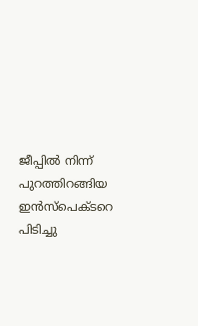ജീപ്പില്‍ നിന്ന് പുറത്തിറങ്ങിയ ഇന്‍സ്‌പെക്ടറെ പിടിച്ചു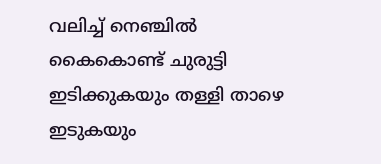വലിച്ച് നെഞ്ചില്‍ കൈകൊണ്ട് ചുരുട്ടി ഇടിക്കുകയും തള്ളി താഴെ ഇടുകയും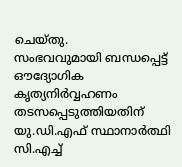ചെയ്തു.
സംഭവവുമായി ബന്ധപ്പെട്ട് ഔദ്യോഗിക കൃത്യനിര്‍വ്വഹണം തടസപ്പെടുത്തിയതിന് യു.ഡി.എഫ് സ്ഥാനാര്‍ത്ഥി
സി.എച്ച്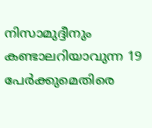നിസാമുദ്ദീനും കണ്ടാലറിയാവുന്ന 19 പേര്‍ക്കുമെതിരെ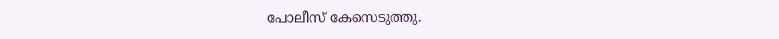പോലീസ് കേസെടുത്തു.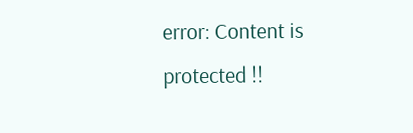error: Content is protected !!